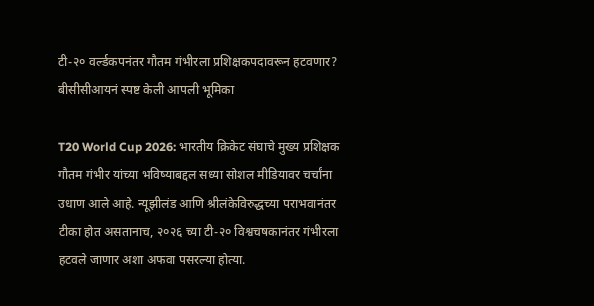टी-२० वर्ल्डकपनंतर गौतम गंभीरला प्रशिक्षकपदावरून हटवणार? बीसीसीआयनं स्पष्ट केली आपली भूमिका

T20 World Cup 2026: भारतीय क्रिकेट संघाचे मुख्य प्रशिक्षक गौतम गंभीर यांच्या भविष्याबद्दल सध्या सोशल मीडियावर चर्चांना उधाण आले आहे. न्यूझीलंड आणि श्रीलंकेविरुद्धच्या पराभवानंतर टीका होत असतानाच, २०२६ च्या टी-२० विश्वचषकानंतर गंभीरला हटवले जाणार अशा अफवा पसरल्या होत्या.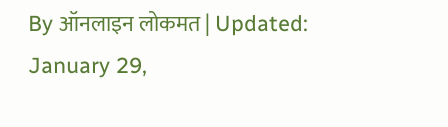By ऑनलाइन लोकमत | Updated: January 29,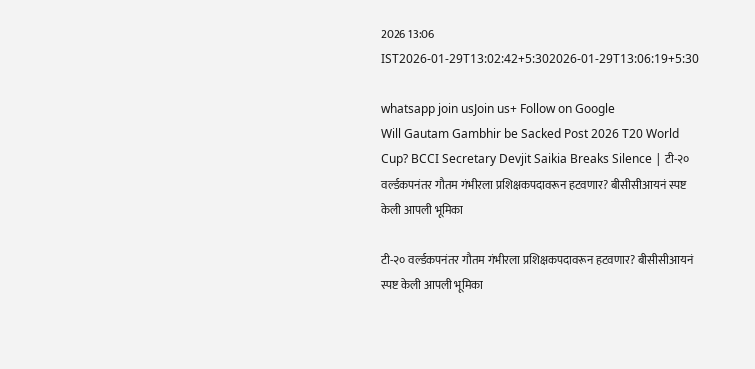2026 13:06 IST2026-01-29T13:02:42+5:302026-01-29T13:06:19+5:30

whatsapp join usJoin us+ Follow on Google
Will Gautam Gambhir be Sacked Post 2026 T20 World Cup? BCCI Secretary Devjit Saikia Breaks Silence | टी-२० वर्ल्डकपनंतर गौतम गंभीरला प्रशिक्षकपदावरून हटवणार? बीसीसीआयनं स्पष्ट केली आपली भूमिका

टी-२० वर्ल्डकपनंतर गौतम गंभीरला प्रशिक्षकपदावरून हटवणार? बीसीसीआयनं स्पष्ट केली आपली भूमिका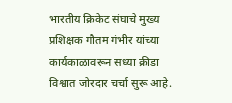भारतीय क्रिकेट संघाचे मुख्य प्रशिक्षक गौतम गंभीर यांच्या कार्यकाळावरून सध्या क्रीडा विश्वात जोरदार चर्चा सुरू आहे.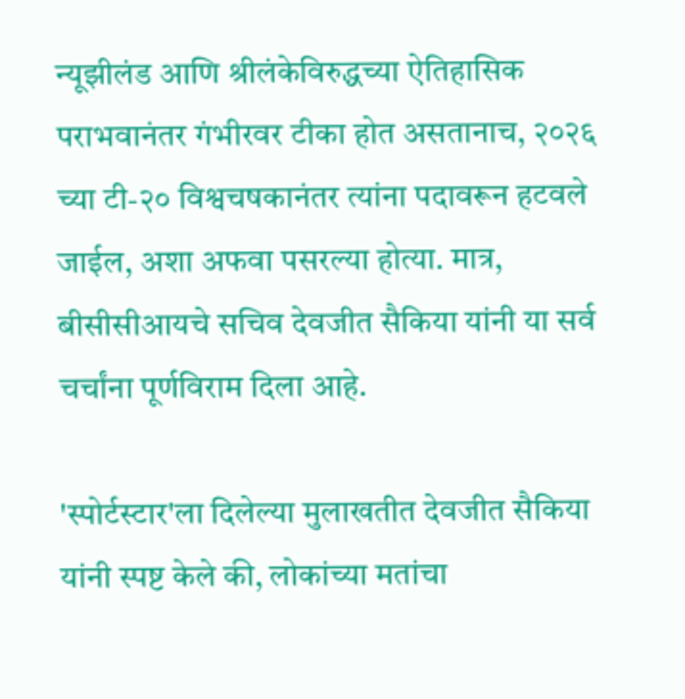न्यूझीलंड आणि श्रीलंकेविरुद्धच्या ऐतिहासिक पराभवानंतर गंभीरवर टीका होत असतानाच, २०२६ च्या टी-२० विश्वचषकानंतर त्यांना पदावरून हटवले जाईल, अशा अफवा पसरल्या होत्या. मात्र, बीसीसीआयचे सचिव देवजीत सैकिया यांनी या सर्व चर्चांना पूर्णविराम दिला आहे.

'स्पोर्टस्टार'ला दिलेल्या मुलाखतीत देवजीत सैकिया यांनी स्पष्ट केले की, लोकांच्या मतांचा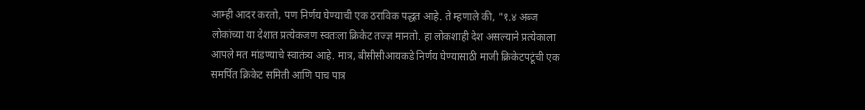आम्ही आदर करतो, पण निर्णय घेण्याची एक ठराविक पद्धत आहे. ते म्हणाले की, "१.४ अब्ज लोकांच्या या देशात प्रत्येकजण स्वतःला क्रिकेट तज्ज्ञ मानतो. हा लोकशाही देश असल्याने प्रत्येकाला आपले मत मांडण्याचे स्वातंत्र्य आहे. मात्र, बीसीसीआयकडे निर्णय घेण्यासाठी माजी क्रिकेटपटूंची एक समर्पित क्रिकेट समिती आणि पाच पात्र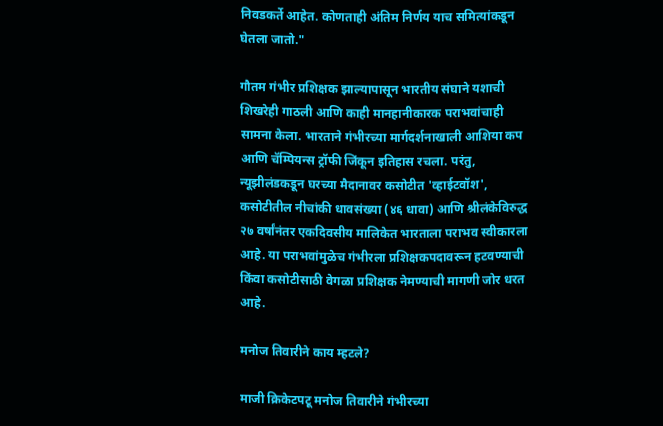निवडकर्ते आहेत. कोणताही अंतिम निर्णय याच समित्यांकडून घेतला जातो."

गौतम गंभीर प्रशिक्षक झाल्यापासून भारतीय संघाने यशाची शिखरेही गाठली आणि काही मानहानीकारक पराभवांचाही सामना केला. भारताने गंभीरच्या मार्गदर्शनाखाली आशिया कप आणि चॅम्पियन्स ट्रॉफी जिंकून इतिहास रचला. परंतु, न्यूझीलंडकडून घरच्या मैदानावर कसोटीत 'व्हाईटवॉश', कसोटीतील नीचांकी धावसंख्या (४६ धावा) आणि श्रीलंकेविरुद्ध २७ वर्षांनंतर एकदिवसीय मालिकेत भारताला पराभव स्वीकारला आहे. या पराभवांमुळेच गंभीरला प्रशिक्षकपदावरून हटवण्याची किंवा कसोटीसाठी वेगळा प्रशिक्षक नेमण्याची मागणी जोर धरत आहे.

मनोज तिवारीने काय म्हटले?

माजी क्रिकेटपटू मनोज तिवारीने गंभीरच्या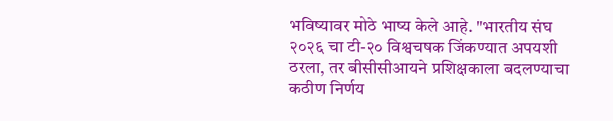भविष्यावर मोठे भाष्य केले आहे. "भारतीय संघ २०२६ चा टी-२० विश्वचषक जिंकण्यात अपयशी ठरला, तर बीसीसीआयने प्रशिक्षकाला बदलण्याचा कठीण निर्णय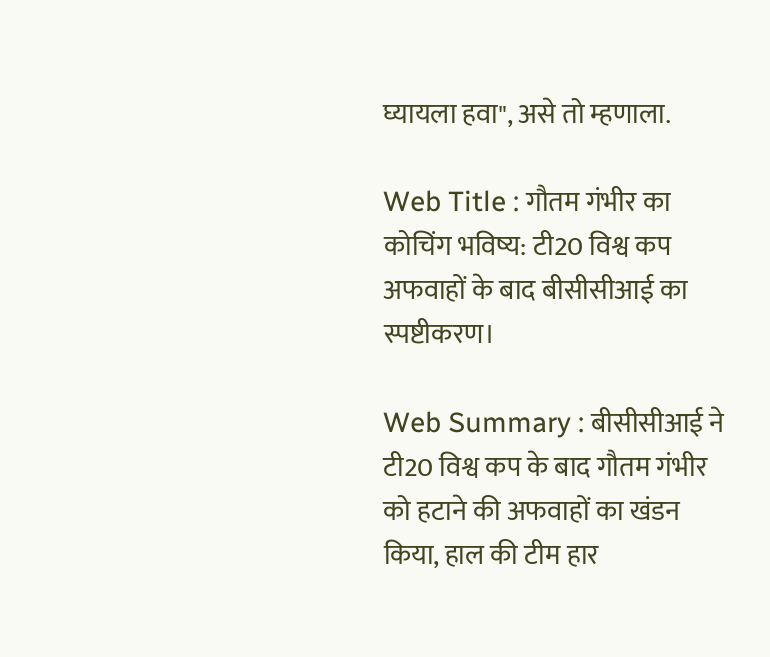घ्यायला हवा", असे तो म्हणाला.

Web Title : गौतम गंभीर का कोचिंग भविष्य: टी20 विश्व कप अफवाहों के बाद बीसीसीआई का स्पष्टीकरण।

Web Summary : बीसीसीआई ने टी20 विश्व कप के बाद गौतम गंभीर को हटाने की अफवाहों का खंडन किया, हाल की टीम हार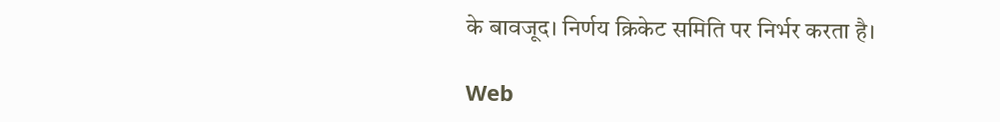के बावजूद। निर्णय क्रिकेट समिति पर निर्भर करता है।

Web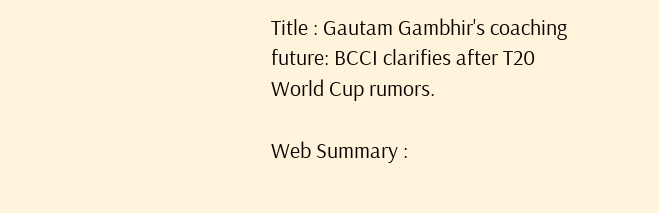Title : Gautam Gambhir's coaching future: BCCI clarifies after T20 World Cup rumors.

Web Summary :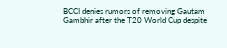BCCI denies rumors of removing Gautam Gambhir after the T20 World Cup despite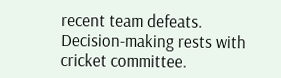recent team defeats. Decision-making rests with cricket committee.